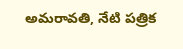అమరావతి, నేటి పత్రిక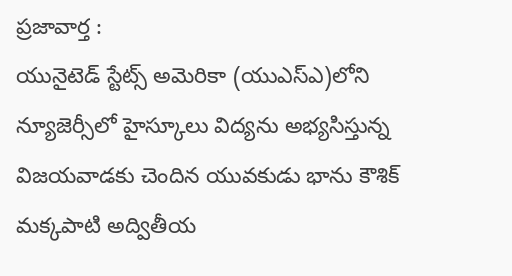ప్రజావార్త :
యునైటెడ్ స్టేట్స్ అమెరికా (యుఎస్ఎ)లోని న్యూజెర్సీలో హైస్కూలు విద్యను అభ్యసిస్తున్న విజయవాడకు చెందిన యువకుడు భాను కౌశిక్ మక్కపాటి అద్వితీయ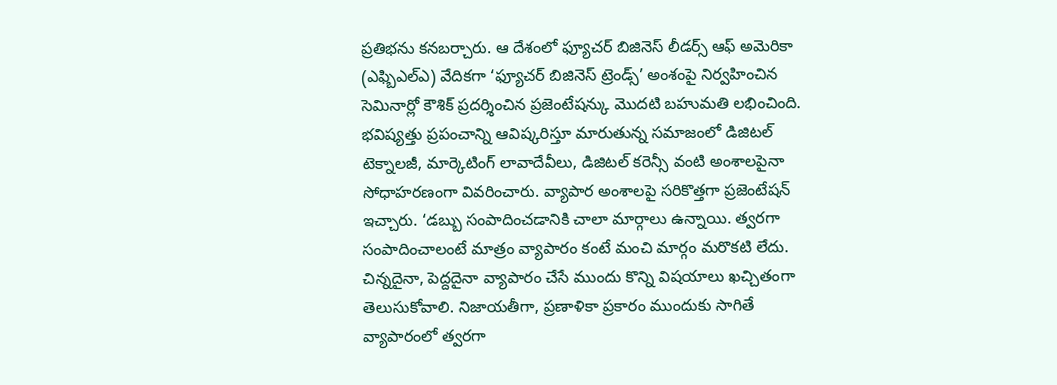ప్రతిభను కనబర్చారు. ఆ దేశంలో ఫ్యూచర్ బిజినెస్ లీడర్స్ ఆఫ్ అమెరికా (ఎఫ్బిఎల్ఎ) వేదికగా ‘ఫ్యూచర్ బిజినెస్ ట్రెండ్స్’ అంశంపై నిర్వహించిన సెమినార్లో కౌశిక్ ప్రదర్శించిన ప్రజెంటేషన్కు మొదటి బహుమతి లభించింది. భవిష్యత్తు ప్రపంచాన్ని ఆవిష్కరిస్తూ మారుతున్న సమాజంలో డిజిటల్ టెక్నాలజీ, మార్కెటింగ్ లావాదేవీలు, డిజిటల్ కరెన్సీ వంటి అంశాలపైనా సోధాహరణంగా వివరించారు. వ్యాపార అంశాలపై సరికొత్తగా ప్రజెంటేషన్ ఇచ్చారు. ‘డబ్బు సంపాదించడానికి చాలా మార్గాలు ఉన్నాయి. త్వరగా సంపాదించాలంటే మాత్రం వ్యాపారం కంటే మంచి మార్గం మరొకటి లేదు. చిన్నదైనా, పెద్దదైనా వ్యాపారం చేసే ముందు కొన్ని విషయాలు ఖచ్చితంగా తెలుసుకోవాలి. నిజాయతీగా, ప్రణాళికా ప్రకారం ముందుకు సాగితే వ్యాపారంలో త్వరగా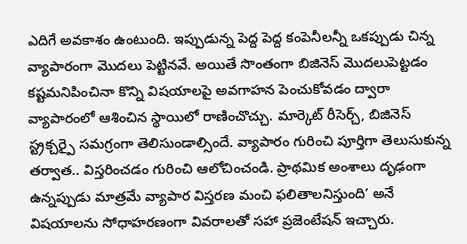ఎదిగే అవకాశం ఉంటుంది. ఇప్పుడున్న పెద్ద పెద్ద కంపెనీలన్నీ ఒకప్పుడు చిన్న వ్యాపారంగా మొదలు పెట్టినవే. అయితే సొంతంగా బిజినెస్ మొదలుపెట్టడం కష్టమనిపించినా కొన్ని విషయాలపై అవగాహన పెంచుకోవడం ద్వారా వ్యాపారంలో ఆశించిన స్థాయిలో రాణించొచ్చు. మార్కెట్ రీసెర్చ్, బిజినెస్ స్ట్రక్చర్పై సమగ్రంగా తెలిసుండాల్సిందే. వ్యాపారం గురించి పూర్తిగా తెలుసుకున్న తర్వాత.. విస్తరించడం గురించి ఆలోచించండి. ప్రాథమిక అంశాలు దృఢంగా ఉన్నప్పుడు మాత్రమే వ్యాపార విస్తరణ మంచి ఫలితాలనిస్తుంది’ అనే విషయాలను సోధాహరణంగా వివరాలతో సహా ప్రజెంటేషన్ ఇచ్చారు.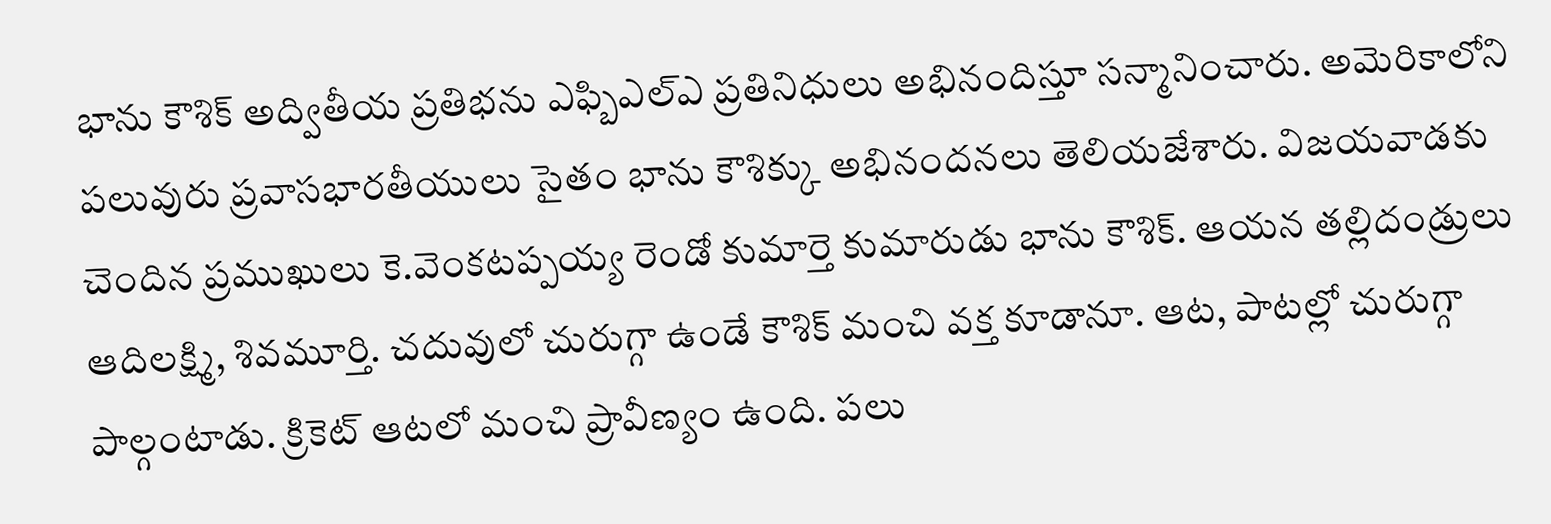భాను కౌశిక్ అద్వితీయ ప్రతిభను ఎఫ్బిఎల్ఎ ప్రతినిధులు అభినందిస్తూ సన్మానించారు. అమెరికాలోని పలువురు ప్రవాసభారతీయులు సైతం భాను కౌశిక్కు అభినందనలు తెలియజేశారు. విజయవాడకు చెందిన ప్రముఖులు కె.వెంకటప్పయ్య రెండో కుమార్తె కుమారుడు భాను కౌశిక్. ఆయన తల్లిదండ్రులు ఆదిలక్ష్మి, శివమూర్తి. చదువులో చురుగ్గా ఉండే కౌశిక్ మంచి వక్త కూడానూ. ఆట, పాటల్లో చురుగ్గా పాల్గంటాడు. క్రికెట్ ఆటలో మంచి ప్రావీణ్యం ఉంది. పలు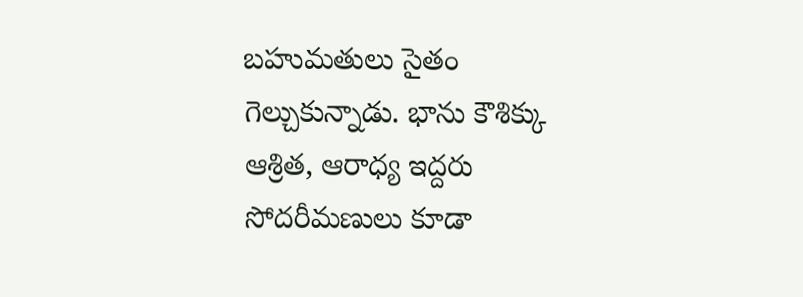బహుమతులు సైతం గెల్చుకున్నాడు. భాను కౌశిక్కు ఆశ్రిత, ఆరాధ్య ఇద్దరు సోదరీమణులు కూడా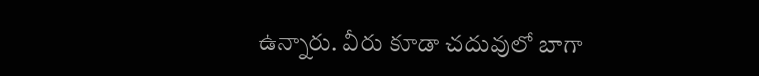ఉన్నారు. వీరు కూడా చదువులో బాగా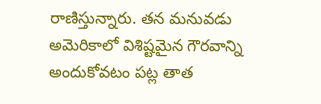రాణిస్తున్నారు. తన మనువడు అమెరికాలో విశిష్టమైన గౌరవాన్ని అందుకోవటం పట్ల తాత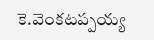కె.వెంకటప్పయ్య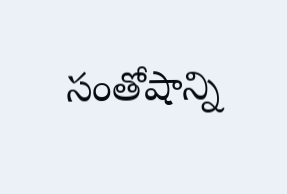సంతోషాన్ని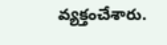వ్యక్తంచేశారు.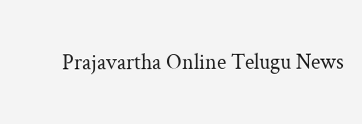Prajavartha Online Telugu News